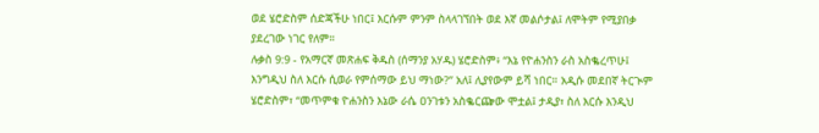ወደ ሄሮድስም ሰድጃችሁ ነበር፤ እርሱም ምንም ስላላገኘበት ወደ እኛ መልሶታል፤ ለሞትም የሚያበቃ ያደረገው ነገር የለም።
ሉቃስ 9:9 - የአማርኛ መጽሐፍ ቅዱስ (ሰማንያ አሃዱ) ሄሮድስም፥ “እኔ የዮሐንስን ራስ አስቈረጥሁ፤ እንግዲህ ስለ እርሱ ሲወራ የምሰማው ይህ ማነው?” አለ፤ ሊያየውም ይሻ ነበር። አዲሱ መደበኛ ትርጒም ሄሮድስም፣ “መጥምቁ ዮሐንስን እኔው ራሴ ዐንገቱን አስቈርጬው ሞቷል፤ ታዲያ፣ ስለ እርሱ እንዲህ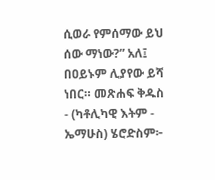ሲወራ የምሰማው ይህ ሰው ማነው?” አለ፤ በዐይኑም ሊያየው ይሻ ነበር። መጽሐፍ ቅዱስ - (ካቶሊካዊ እትም - ኤማሁስ) ሄሮድስም፦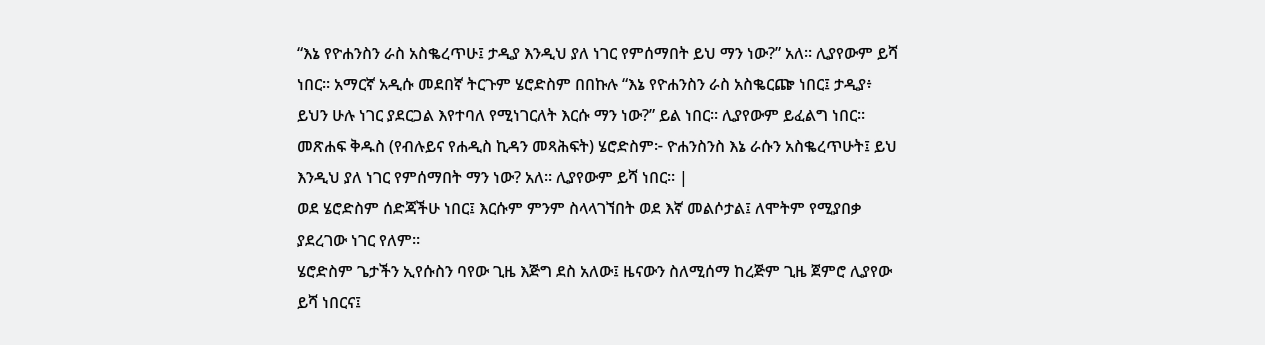“እኔ የዮሐንስን ራስ አስቈረጥሁ፤ ታዲያ እንዲህ ያለ ነገር የምሰማበት ይህ ማን ነው?” አለ። ሊያየውም ይሻ ነበር። አማርኛ አዲሱ መደበኛ ትርጉም ሄሮድስም በበኩሉ “እኔ የዮሐንስን ራስ አስቈርጬ ነበር፤ ታዲያ፥ ይህን ሁሉ ነገር ያደርጋል እየተባለ የሚነገርለት እርሱ ማን ነው?” ይል ነበር። ሊያየውም ይፈልግ ነበር። መጽሐፍ ቅዱስ (የብሉይና የሐዲስ ኪዳን መጻሕፍት) ሄሮድስም፦ ዮሐንስንስ እኔ ራሱን አስቈረጥሁት፤ ይህ እንዲህ ያለ ነገር የምሰማበት ማን ነው? አለ። ሊያየውም ይሻ ነበር። |
ወደ ሄሮድስም ሰድጃችሁ ነበር፤ እርሱም ምንም ስላላገኘበት ወደ እኛ መልሶታል፤ ለሞትም የሚያበቃ ያደረገው ነገር የለም።
ሄሮድስም ጌታችን ኢየሱስን ባየው ጊዜ እጅግ ደስ አለው፤ ዜናውን ስለሚሰማ ከረጅም ጊዜ ጀምሮ ሊያየው ይሻ ነበርና፤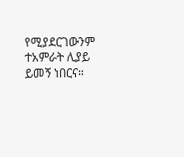የሚያደርገውንም ተአምራት ሊያይ ይመኝ ነበርና።